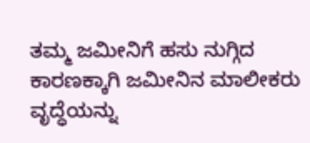ತಮ್ಮ ಜಮೀನಿಗೆ ಹಸು ನುಗ್ಗಿದ ಕಾರಣಕ್ಕಾಗಿ ಜಮೀನಿನ ಮಾಲೀಕರು ವೃದ್ಧೆಯನ್ನು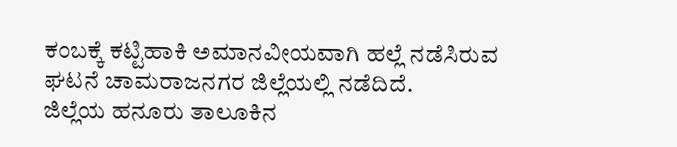ಕಂಬಕ್ಕೆ ಕಟ್ಟಿಹಾಕಿ ಅಮಾನವೀಯವಾಗಿ ಹಲ್ಲೆ ನಡೆಸಿರುವ ಘಟನೆ ಚಾಮರಾಜನಗರ ಜಿಲ್ಲೆಯಲ್ಲಿ ನಡೆದಿದೆ.
ಜಿಲ್ಲೆಯ ಹನೂರು ತಾಲೂಕಿನ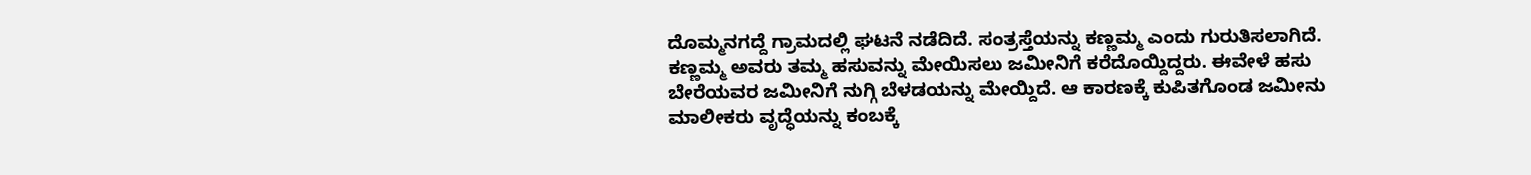ದೊಮ್ಮನಗದ್ದೆ ಗ್ರಾಮದಲ್ಲಿ ಘಟನೆ ನಡೆದಿದೆ. ಸಂತ್ರಸ್ತೆಯನ್ನು ಕಣ್ಣಮ್ಮ ಎಂದು ಗುರುತಿಸಲಾಗಿದೆ.
ಕಣ್ಣಮ್ಮ ಅವರು ತಮ್ಮ ಹಸುವನ್ನು ಮೇಯಿಸಲು ಜಮೀನಿಗೆ ಕರೆದೊಯ್ದಿದ್ದರು. ಈವೇಳೆ ಹಸು ಬೇರೆಯವರ ಜಮೀನಿಗೆ ನುಗ್ಗಿ ಬೆಳಡಯನ್ನು ಮೇಯ್ದಿದೆ. ಆ ಕಾರಣಕ್ಕೆ ಕುಪಿತಗೊಂಡ ಜಮೀನು ಮಾಲೀಕರು ವೃದ್ಧೆಯನ್ನು ಕಂಬಕ್ಕೆ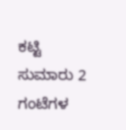ಕಟ್ಟಿ ಸುಮಾರು 2 ಗಂಟೆಗಳ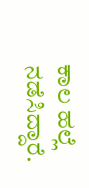ಕಾಲ ಹಲ್ಲೆ ನಡೆಸಿದ್ದಾರೆ.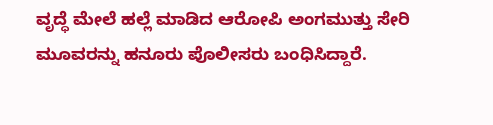ವೃದ್ಧೆ ಮೇಲೆ ಹಲ್ಲೆ ಮಾಡಿದ ಆರೋಪಿ ಅಂಗಮುತ್ತು ಸೇರಿ ಮೂವರನ್ನು ಹನೂರು ಪೊಲೀಸರು ಬಂಧಿಸಿದ್ದಾರೆ.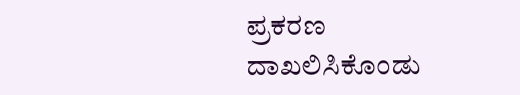ಪ್ರಕರಣ ದಾಖಲಿಸಿಕೊಂಡು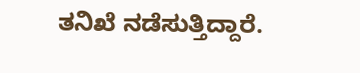ತನಿಖೆ ನಡೆಸುತ್ತಿದ್ದಾರೆ.